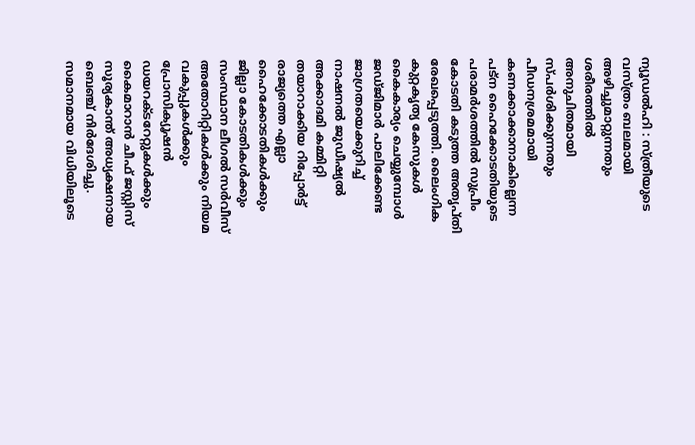ന്യൂഡൽഹി : സ്ത്രീയുടെ വസ്ത്രം ബലമായി അഴിച്ചുമാറ്റുന്നതും ശരീരത്തിൽ അനുചിതമായി സ്പർശിക്കുന്നതും പീഡനശ്രമമായി കണക്കാക്കാനാകില്ലെന്ന പട്ന ഹൈക്കോടതിയുടെ പരാമർശത്തിൽ സുപ്രീം കോടതി കടുത്ത അതൃപ്തി രേഖപ്പെടുത്തി. ലൈംഗിക കുറ്റകൃത്യ കേസുകൾ കൈകാര്യം ചെയ്യുമ്പോൾ ജഡ്ജിമാർ പാലിക്കേണ്ട ജാഗ്രതയെക്കുറിച്ച് നാഷനൽ ജുഡീഷ്യൽ അക്കാദമി കമ്മിറ്റി തയാറാക്കിയ റിപ്പോർട്ട് രാജ്യത്തെ എല്ലാ ഹൈക്കോടതികൾക്കും ജില്ലാ കോടതികൾക്കും സംസ്ഥാന ലീഗൽ സർവീസ് അതോറിറ്റികൾക്കും നിയമ വകുപ്പുകൾക്കും പ്രോസിക്യൂഷൻ ഡയറക്ടറേറ്റുകൾക്കും കൈമാറാൻ ചീഫ് ജസ്റ്റിസ് സൂര്യകാന്ത് അധ്യക്ഷനായ ബെഞ്ച് നിർദേശിച്ചു. സമാനമായ വിധിയിലൂടെ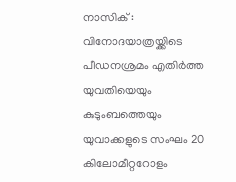നാസിക് : വിനോദയാത്രയ്ക്കിടെ പീഡനശ്രമം എതിർത്ത യുവതിയെയും കുടുംബത്തെയും യുവാക്കളുടെ സംഘം 20 കിലോമീറ്ററോളം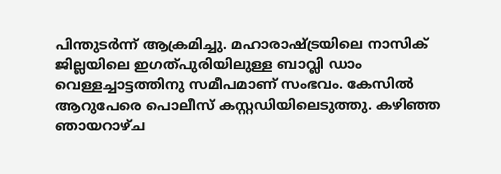പിന്തുടർന്ന് ആക്രമിച്ചു. മഹാരാഷ്ട്രയിലെ നാസിക് ജില്ലയിലെ ഇഗത്പുരിയിലുള്ള ബാവ്ലി ഡാം വെള്ളച്ചാട്ടത്തിനു സമീപമാണ് സംഭവം. കേസിൽ ആറുപേരെ പൊലീസ് കസ്റ്റഡിയിലെടുത്തു. കഴിഞ്ഞ ഞായറാഴ്ച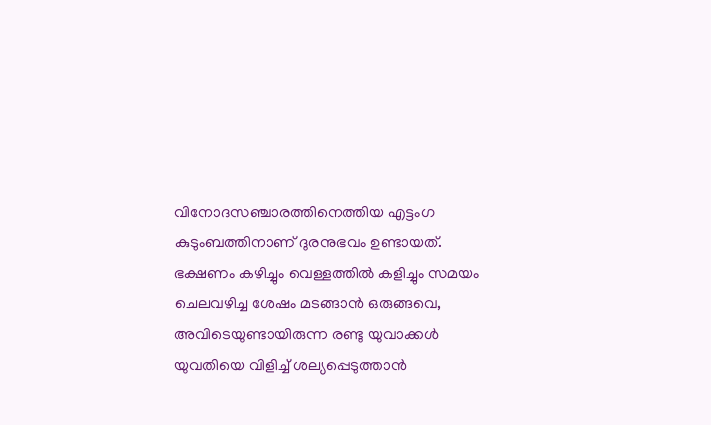വിനോദസഞ്ചാരത്തിനെത്തിയ എട്ടംഗ കുടുംബത്തിനാണ് ദുരനുഭവം ഉണ്ടായത്. ഭക്ഷണം കഴിച്ചും വെള്ളത്തിൽ കളിച്ചും സമയം ചെലവഴിച്ച ശേഷം മടങ്ങാൻ ഒരുങ്ങവെ, അവിടെയുണ്ടായിരുന്ന രണ്ടു യുവാക്കൾ യുവതിയെ വിളിച്ച് ശല്യപ്പെടുത്താൻ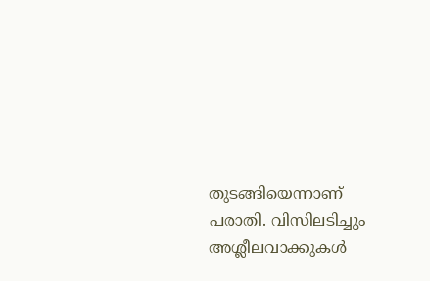തുടങ്ങിയെന്നാണ് പരാതി. വിസിലടിച്ചും അശ്ലീലവാക്കുകൾ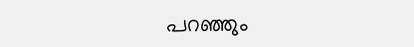പറഞ്ഞും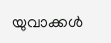യുവാക്കൾ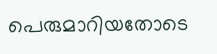പെരുമാറിയതോടെ